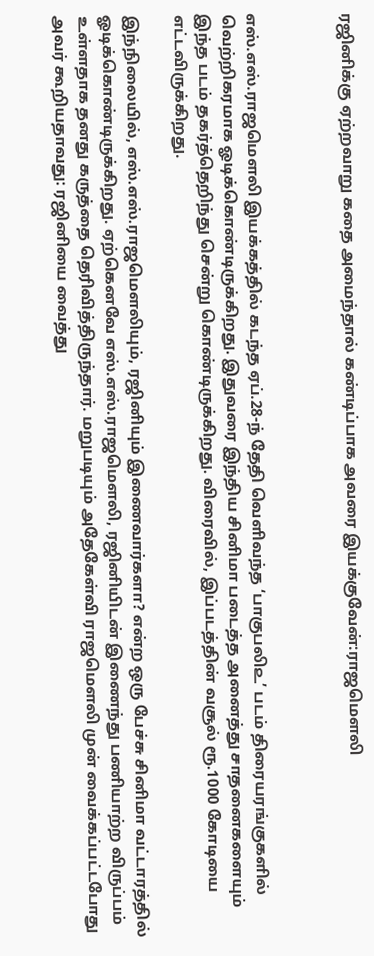ரஜினிக்கு ஏற்றவாறு கதை அமைந்தால் கண்டிப்பாக அவரை இயக்குவேன்:ராஜமௌலி



எஸ்.எஸ்.ராஜமௌலி இயக்கத்தில் கடந்த ஏப்.28-ந் தேதி வெளிவந்த ‘பாகுபலி௨’ படம் திரையரங்குகளில் வெற்றிகரமாக ஓடிக்கொண்டிருக்கிறது. இதுவரை இந்திய சினிமா படைத்த அனைத்து சாதனைகளையும் இந்த படம் தகர்த்தெறிந்து சென்று கொண்டிருக்கிறது. விரைவில், இப்படத்தின் வசூல் ரூ.1000 கோடியை எட்டவிருக்கிறது.

இந்நிலையில், எஸ்.எஸ்.ராஜமௌலியும், ரஜினியும் இணைவார்களா? என்ற ஒரு பேச்சு சினிமா வட்டாரத்தில் ஓடிக்கொண்டிருக்கிறது. ஏற்கெனவே எஸ்.எஸ்.ராஜமௌலி, ரஜினியிடன் இணைந்து பணியாற்ற விருப்பம் உள்ளதாக தனது கருத்தை தெரிவித்திருந்தார். மறுபடியும் அதேகேள்வி ராஜமௌலி முன் வைக்கப்பட்டபோது அவர் கூறியதாவது: ரஜினியை வைத்து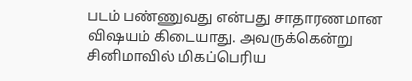படம் பண்ணுவது என்பது சாதாரணமான விஷயம் கிடையாது. அவருக்கென்று சினிமாவில் மிகப்பெரிய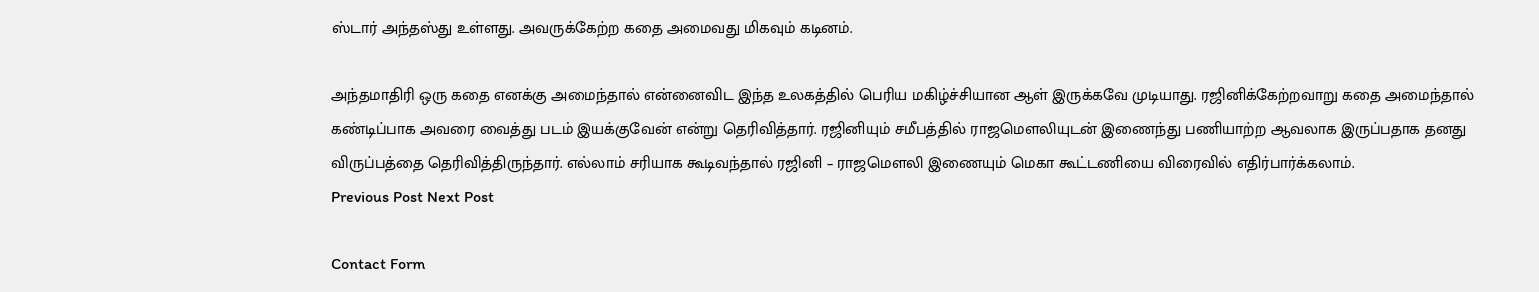ஸ்டார் அந்தஸ்து உள்ளது. அவருக்கேற்ற கதை அமைவது மிகவும் கடினம்.

அந்தமாதிரி ஒரு கதை எனக்கு அமைந்தால் என்னைவிட இந்த உலகத்தில் பெரிய மகிழ்ச்சியான ஆள் இருக்கவே முடியாது. ரஜினிக்கேற்றவாறு கதை அமைந்தால் கண்டிப்பாக அவரை வைத்து படம் இயக்குவேன் என்று தெரிவித்தார். ரஜினியும் சமீபத்தில் ராஜமௌலியுடன் இணைந்து பணியாற்ற ஆவலாக இருப்பதாக தனது விருப்பத்தை தெரிவித்திருந்தார். எல்லாம் சரியாக கூடிவந்தால் ரஜினி – ராஜமௌலி இணையும் மெகா கூட்டணியை விரைவில் எதிர்பார்க்கலாம்.
Previous Post Next Post

Contact Form